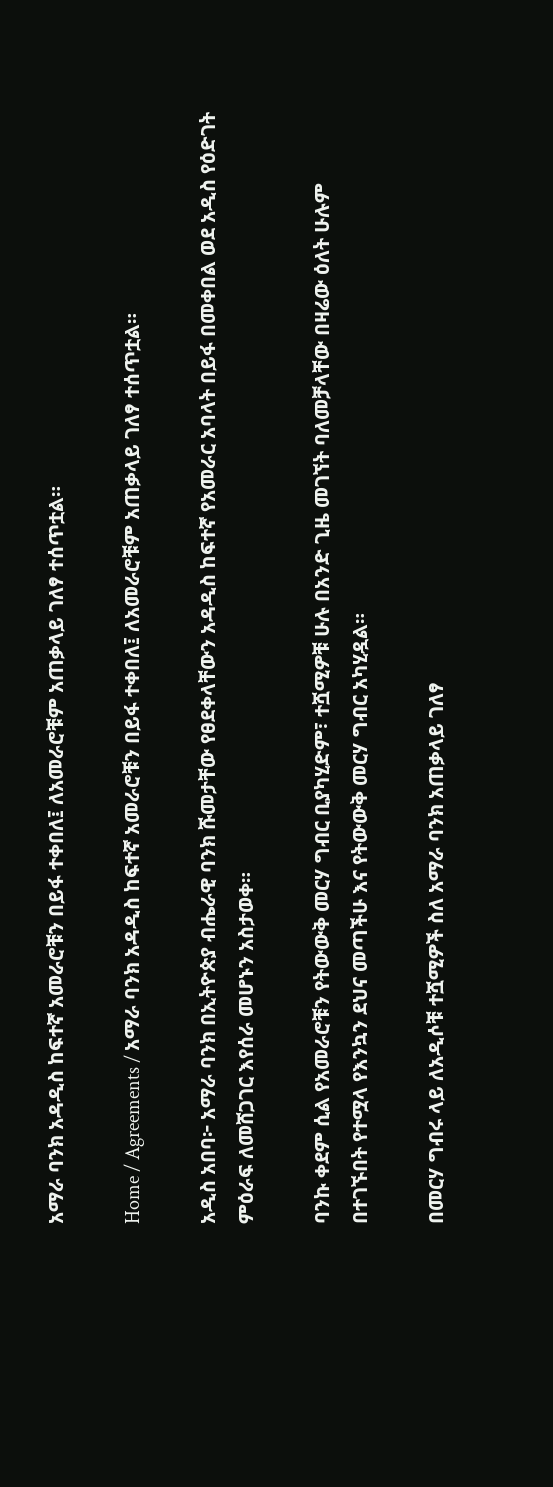አማራ ባንክ አዳዲስ ከፍተኛ አመራሮቹን በይፋ ተቀበለ፤ ለአመራሮቹም አጠቃላይ ገለፃ ተሰጥቷል።

Home / Agreements / አማራ ባንክ አዳዲስ ከፍተኛ አመራሮቹን በይፋ ተቀበለ፤ ለአመራሮቹም አጠቃላይ ገለፃ ተሰጥቷል።

አዲስ አበባ፦ አማራ ባንክ በኢትዮጵያ ብሔራዊ ባንክ ሹመታቸው የፀደቀላቸውን አዳዲስ ከፍተኛ የአመራር አባላት በይፋ በመቀበል ወደ አዲስ የዕድገት ምዕራፍ ለመሸጋገር እየሰራ መሆኑን አስታወቀ።

ባንኩ ቀደም ሲል የአመራሮቹን የትውውቅ መርሃ ግብር ቢያካሂድም፣ ተሿሚዎቹ ሁሉ በአንድ ጊዜ መገኘት ባለመቻላቸው በዛሬው ዕለት ሁሉም በተገኙበት የተሟላ የእንኳን ደህና መጣችሁ እና የትውውቅ መርሃ ግብር አካሂዷል።

በመርሃ ግብሩ ላይ ለአዲሶቹ ተሿሚዎች ስለ አማራ ባንክ አጠቃላይ ገለፃ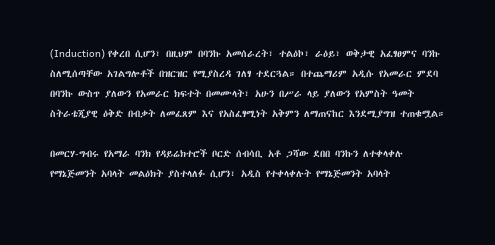(Induction) የቀረበ ሲሆን፣ በዚህም በባንኩ አመሰራረት፣ ተልዕኮ፣ ራዕይ፣ ወቅታዊ አፈፃፀምና ባንኩ ስለሚሰጣቸው አገልግሎቶች በዝርዝር የሚያስረዳ ገለፃ ተደርጓል። በተጨማሪም አዲሱ የአመራር ምደባ በባንኩ ውስጥ ያለውን የአመራር ክፍተት በመሙላት፣ አሁን በሥራ ላይ ያለውን የአምስት ዓመት ስትራቴጂያዊ ዕቅድ በብቃት ለመፈጸም እና የአስፈፃሚነት አቅምን ለማጠናከር እንደሚያግዝ ተጠቁሟል።

በመርሃ-ግብሩ የአማራ ባንክ የዳይሬክተሮች ቦርድ ሰብሳቢ አቶ ጋሻው ደበበ ባንኩን ለተቀላቀሉ የማኔጅመንት አባላት መልዕክት ያስተላለፉ ሲሆን፣ አዲስ የተቀላቀሉት የማኔጅመንት አባላት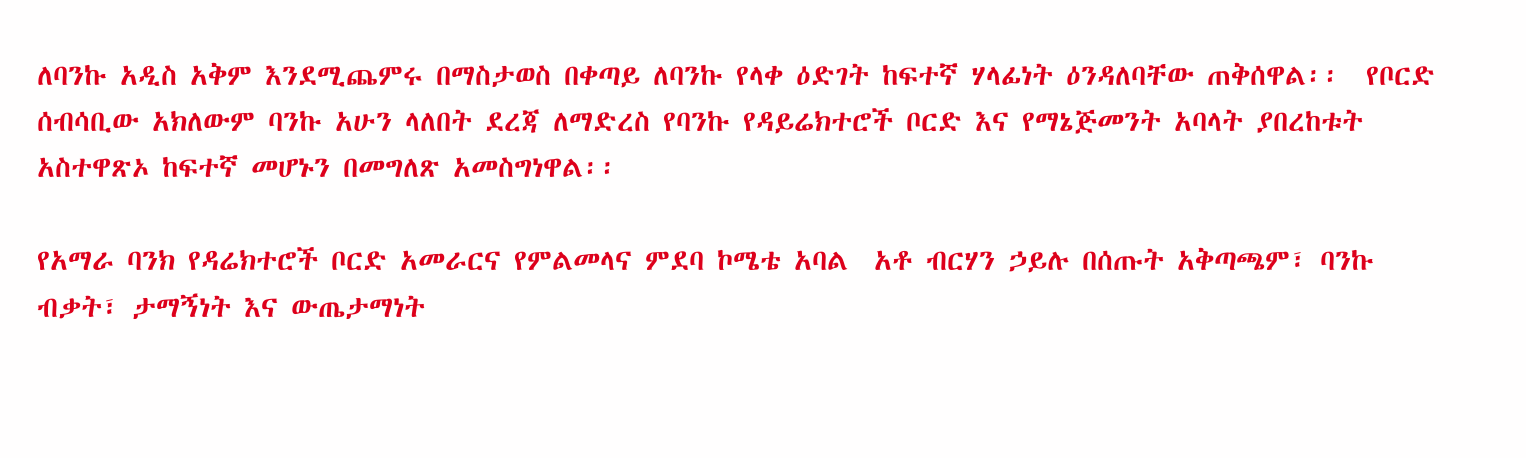ለባንኩ አዲስ አቅም እንደሚጨምሩ በማስታወስ በቀጣይ ለባንኩ የላቀ ዕድገት ከፍተኛ ሃላፊነት ዕንዳለባቸው ጠቅሰዋል፡፡  የቦርድ ሰብሳቢው አክለውም ባንኩ አሁን ላለበት ደረጃ ለማድረስ የባንኩ የዳይሬክተሮች ቦርድ እና የማኔጅመንት አባላት ያበረከቱት አስተዋጽኦ ከፍተኛ መሆኑን በመግለጽ አመስግነዋል፡፡

የአማራ ባንክ የዳሬክተሮች ቦርድ አመራርና የምልመላና ምደባ ኮሜቴ አባል  አቶ ብርሃን ኃይሉ በሰጡት አቅጣጫም፣ ባንኩ ብቃት፣ ታማኝነት እና ውጤታማነት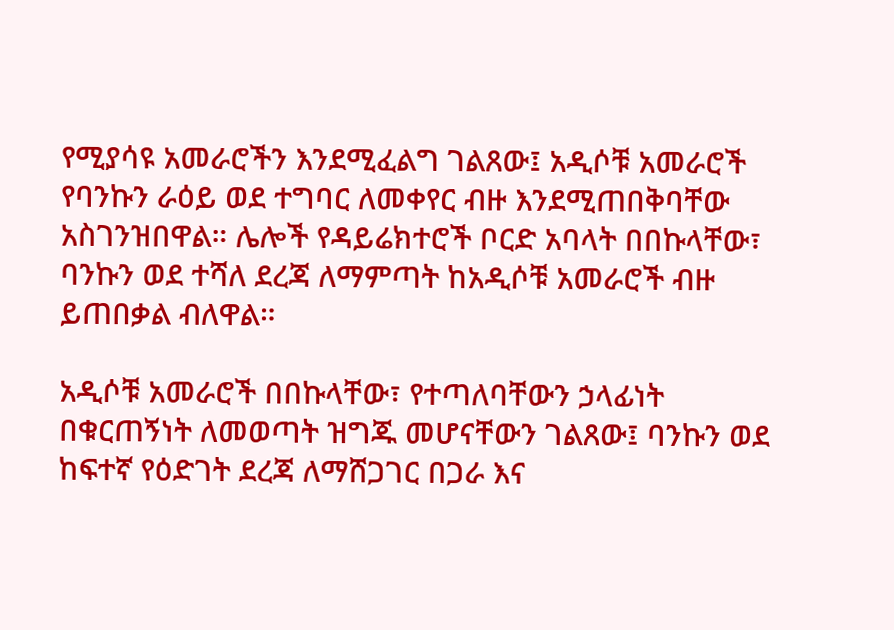የሚያሳዩ አመራሮችን እንደሚፈልግ ገልጸው፤ አዲሶቹ አመራሮች የባንኩን ራዕይ ወደ ተግባር ለመቀየር ብዙ እንደሚጠበቅባቸው አስገንዝበዋል። ሌሎች የዳይሬክተሮች ቦርድ አባላት በበኩላቸው፣ ባንኩን ወደ ተሻለ ደረጃ ለማምጣት ከአዲሶቹ አመራሮች ብዙ ይጠበቃል ብለዋል።

አዲሶቹ አመራሮች በበኩላቸው፣ የተጣለባቸውን ኃላፊነት በቁርጠኝነት ለመወጣት ዝግጁ መሆናቸውን ገልጸው፤ ባንኩን ወደ ከፍተኛ የዕድገት ደረጃ ለማሸጋገር በጋራ እና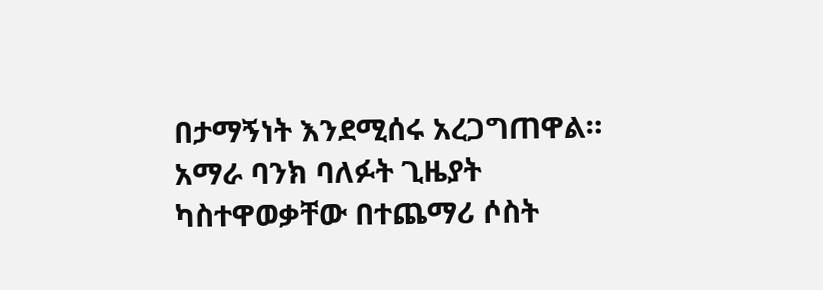በታማኝነት እንደሚሰሩ አረጋግጠዋል። አማራ ባንክ ባለፉት ጊዜያት ካስተዋወቃቸው በተጨማሪ ሶስት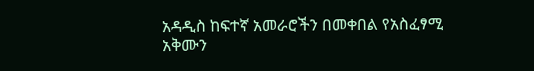አዳዲስ ከፍተኛ አመራሮችን በመቀበል የአስፈፃሚ አቅሙን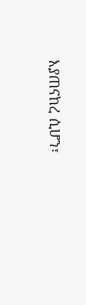እያጠናከረ ሲሆን፣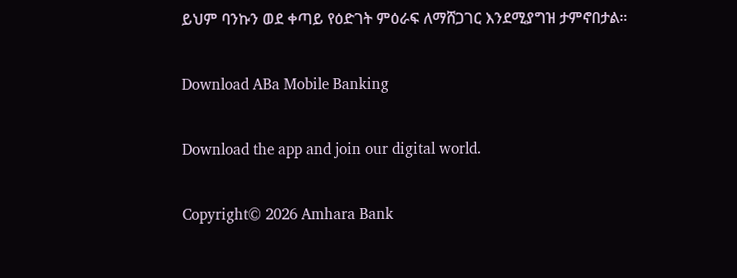ይህም ባንኩን ወደ ቀጣይ የዕድገት ምዕራፍ ለማሸጋገር እንደሚያግዝ ታምኖበታል።

Download ABa Mobile Banking

Download the app and join our digital world.

Copyright© 2026 Amhara Bank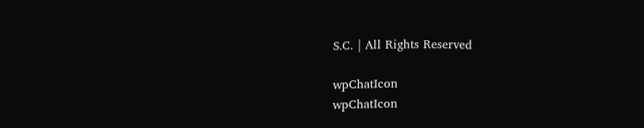S.C. | All Rights Reserved

wpChatIcon
wpChatIcon